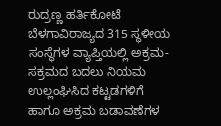ರುದ್ರಣ್ಣ ಹರ್ತಿಕೋಟೆ ಬೆಳಗಾವಿರಾಜ್ಯದ 315 ಸ್ಥಳೀಯ ಸಂಸ್ಥೆಗಳ ವ್ಯಾಪ್ತಿಯಲ್ಲಿ ಅಕ್ರಮ- ಸಕ್ರಮದ ಬದಲು ನಿಯಮ ಉಲ್ಲಂಘಿಸಿದ ಕಟ್ಟಡಗಳಿಗೆ ಹಾಗೂ ಅಕ್ರಮ ಬಡಾವಣೆಗಳ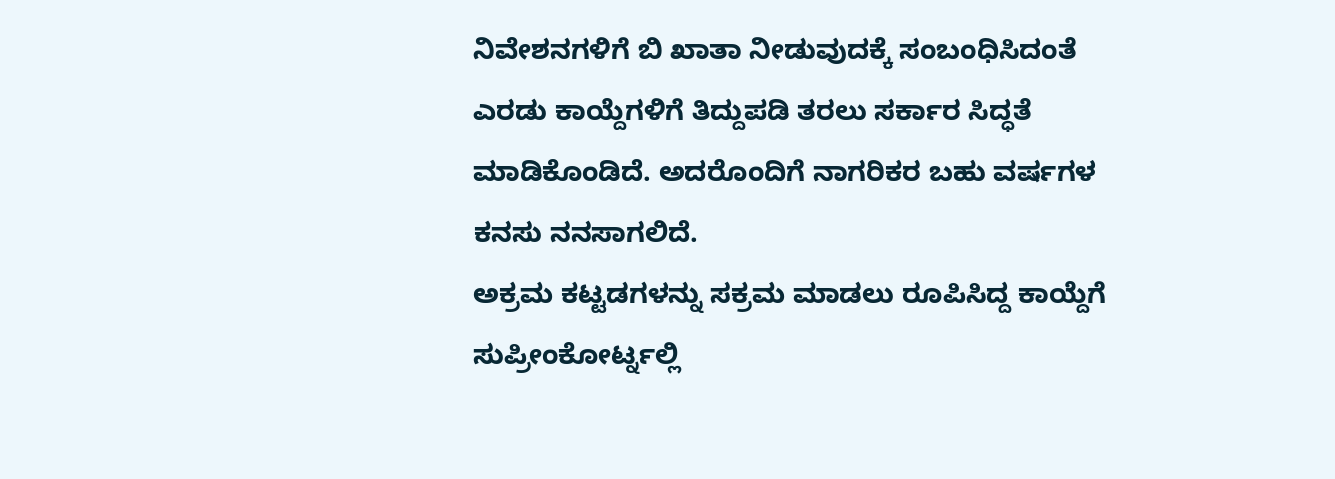ನಿವೇಶನಗಳಿಗೆ ಬಿ ಖಾತಾ ನೀಡುವುದಕ್ಕೆ ಸಂಬಂಧಿಸಿದಂತೆ ಎರಡು ಕಾಯ್ದೆಗಳಿಗೆ ತಿದ್ದುಪಡಿ ತರಲು ಸರ್ಕಾರ ಸಿದ್ಧತೆ ಮಾಡಿಕೊಂಡಿದೆ. ಅದರೊಂದಿಗೆ ನಾಗರಿಕರ ಬಹು ವರ್ಷಗಳ ಕನಸು ನನಸಾಗಲಿದೆ.
ಅಕ್ರಮ ಕಟ್ಟಡಗಳನ್ನು ಸಕ್ರಮ ಮಾಡಲು ರೂಪಿಸಿದ್ದ ಕಾಯ್ದೆಗೆ ಸುಪ್ರೀಂಕೋರ್ಟ್ನಲ್ಲಿ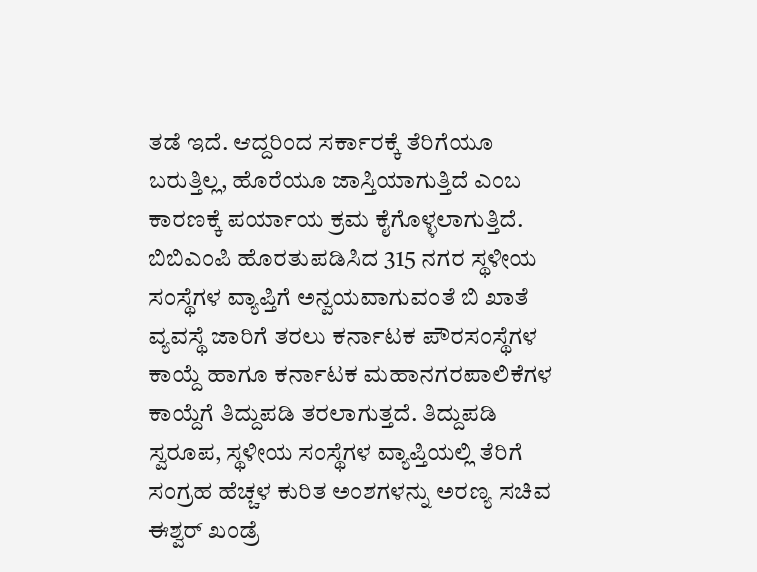ತಡೆ ಇದೆ. ಆದ್ದರಿಂದ ಸರ್ಕಾರಕ್ಕೆ ತೆರಿಗೆಯೂ ಬರುತ್ತಿಲ್ಲ, ಹೊರೆಯೂ ಜಾಸ್ತಿಯಾಗುತ್ತಿದೆ ಎಂಬ ಕಾರಣಕ್ಕೆ ಪರ್ಯಾಯ ಕ್ರಮ ಕೈಗೊಳ್ಳಲಾಗುತ್ತಿದೆ. ಬಿಬಿಎಂಪಿ ಹೊರತುಪಡಿಸಿದ 315 ನಗರ ಸ್ಥಳೀಯ ಸಂಸ್ಥೆಗಳ ವ್ಯಾಪ್ತಿಗೆ ಅನ್ವಯವಾಗುವಂತೆ ಬಿ ಖಾತೆ ವ್ಯವಸ್ಥೆ ಜಾರಿಗೆ ತರಲು ಕರ್ನಾಟಕ ಪೌರಸಂಸ್ಥೆಗಳ ಕಾಯ್ದೆ ಹಾಗೂ ಕರ್ನಾಟಕ ಮಹಾನಗರಪಾಲಿಕೆಗಳ ಕಾಯ್ದೆಗೆ ತಿದ್ದುಪಡಿ ತರಲಾಗುತ್ತದೆ. ತಿದ್ದುಪಡಿ ಸ್ವರೂಪ, ಸ್ಥಳೀಯ ಸಂಸ್ಥೆಗಳ ವ್ಯಾಪ್ತಿಯಲ್ಲಿ ತೆರಿಗೆ ಸಂಗ್ರಹ ಹೆಚ್ಚಳ ಕುರಿತ ಅಂಶಗಳನ್ನು ಅರಣ್ಯ ಸಚಿವ ಈಶ್ವರ್ ಖಂಡ್ರೆ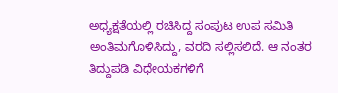ಅಧ್ಯಕ್ಷತೆಯಲ್ಲಿ ರಚಿಸಿದ್ದ ಸಂಪುಟ ಉಪ ಸಮಿತಿ ಅಂತಿಮಗೊಳಿಸಿದ್ದು, ವರದಿ ಸಲ್ಲಿಸಲಿದೆ. ಆ ನಂತರ ತಿದ್ದುಪಡಿ ವಿಧೇಯಕಗಳಿಗೆ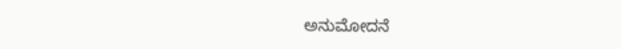ಅನುಮೋದನೆ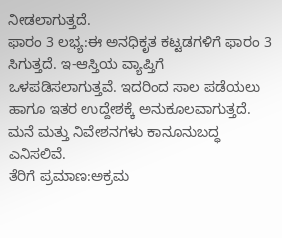ನೀಡಲಾಗುತ್ತದೆ.
ಫಾರಂ 3 ಲಭ್ಯ:ಈ ಅನಧಿಕೃತ ಕಟ್ಟಡಗಳಿಗೆ ಫಾರಂ 3 ಸಿಗುತ್ತದೆ. ಇ-ಆಸ್ತಿಯ ವ್ಯಾಪ್ತಿಗೆ ಒಳಪಡಿಸಲಾಗುತ್ತವೆ. ಇದರಿಂದ ಸಾಲ ಪಡೆಯಲು ಹಾಗೂ ಇತರ ಉದ್ದೇಶಕ್ಕೆ ಅನುಕೂಲವಾಗುತ್ತದೆ. ಮನೆ ಮತ್ತು ನಿವೇಶನಗಳು ಕಾನೂನುಬದ್ಧ ಎನಿಸಲಿವೆ.
ತೆರಿಗೆ ಪ್ರಮಾಣ:ಅಕ್ರಮ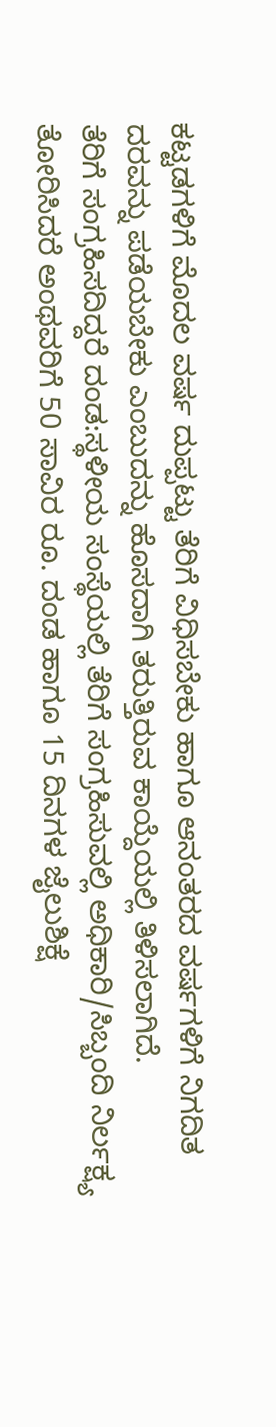ಕಟ್ಟಡಗಳಿಗೆ ಮೊದಲ ವರ್ಷ ದುಪ್ಪಟ್ಟು ತೆರಿಗೆ ವಿಧಿಸಬೇಕು ಹಾಗೂ ಆನಂತರದ ವರ್ಷಗಳಿಗೆ ನಿಗದಿತ ದರವನ್ನು ಪಡೆಯಬೇಕು ಎಂಬುದನ್ನು ಹೊಸದಾಗಿ ತರುತ್ತಿರುವ ಕಾಯ್ದೆಯಲ್ಲಿ ತಿಳಿಸಲಾಗಿದೆ.
ತೆರಿಗೆ ಸಂಗ್ರಹಿಸದಿದ್ದರೆ ದಂಡ:ಸ್ಥಳೀಯ ಸಂಸ್ಥೆಯಲ್ಲಿ ತೆರಿಗೆ ಸಂಗ್ರಹಿಸುವಲ್ಲಿ ಅಧಿಕಾರಿ/ಸಿಬ್ಬಂದಿ ನಿರ್ಲಕ್ಷ್ಯ ತೋರಿಸಿದರೆ ಅಂಥವರಿಗೆ 50 ಸಾವಿರ ರೂ. ದಂಡ ಹಾಗೂ 15 ದಿನಗಳ ಜೈಲುಶಿಕ್ಷೆ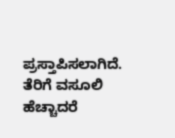ಪ್ರಸ್ತಾಪಿಸಲಾಗಿದೆ. ತೆರಿಗೆ ವಸೂಲಿ ಹೆಚ್ಚಾದರೆ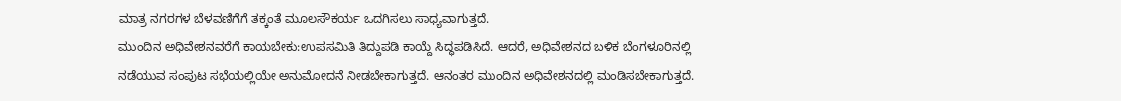ಮಾತ್ರ ನಗರಗಳ ಬೆಳವಣಿಗೆಗೆ ತಕ್ಕಂತೆ ಮೂಲಸೌಕರ್ಯ ಒದಗಿಸಲು ಸಾಧ್ಯವಾಗುತ್ತದೆ.
ಮುಂದಿನ ಅಧಿವೇಶನವರೆಗೆ ಕಾಯಬೇಕು:ಉಪಸಮಿತಿ ತಿದ್ದುಪಡಿ ಕಾಯ್ದೆ ಸಿದ್ಧಪಡಿಸಿದೆ. ಆದರೆ, ಅಧಿವೇಶನದ ಬಳಿಕ ಬೆಂಗಳೂರಿನಲ್ಲಿ ನಡೆಯುವ ಸಂಪುಟ ಸಭೆಯಲ್ಲಿಯೇ ಅನುಮೋದನೆ ನೀಡಬೇಕಾಗುತ್ತದೆ. ಆನಂತರ ಮುಂದಿನ ಅಧಿವೇಶನದಲ್ಲಿ ಮಂಡಿಸಬೇಕಾಗುತ್ತದೆ.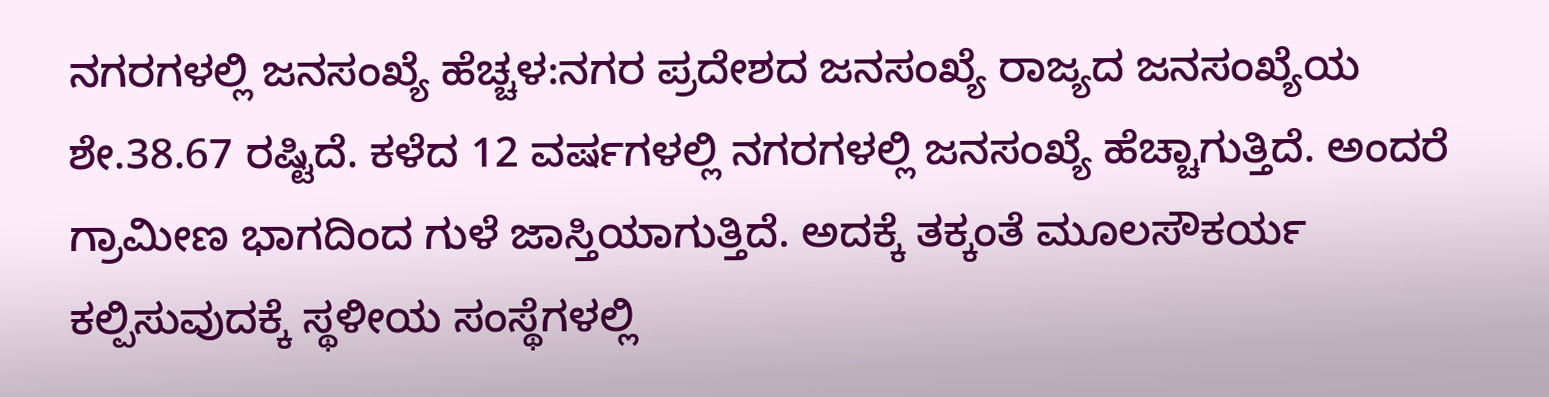ನಗರಗಳಲ್ಲಿ ಜನಸಂಖ್ಯೆ ಹೆಚ್ಚಳ:ನಗರ ಪ್ರದೇಶದ ಜನಸಂಖ್ಯೆ ರಾಜ್ಯದ ಜನಸಂಖ್ಯೆಯ ಶೇ.38.67 ರಷ್ಟಿದೆ. ಕಳೆದ 12 ವರ್ಷಗಳಲ್ಲಿ ನಗರಗಳಲ್ಲಿ ಜನಸಂಖ್ಯೆ ಹೆಚ್ಚಾಗುತ್ತಿದೆ. ಅಂದರೆ ಗ್ರಾಮೀಣ ಭಾಗದಿಂದ ಗುಳೆ ಜಾಸ್ತಿಯಾಗುತ್ತಿದೆ. ಅದಕ್ಕೆ ತಕ್ಕಂತೆ ಮೂಲಸೌಕರ್ಯ ಕಲ್ಪಿಸುವುದಕ್ಕೆ ಸ್ಥಳೀಯ ಸಂಸ್ಥೆಗಳಲ್ಲಿ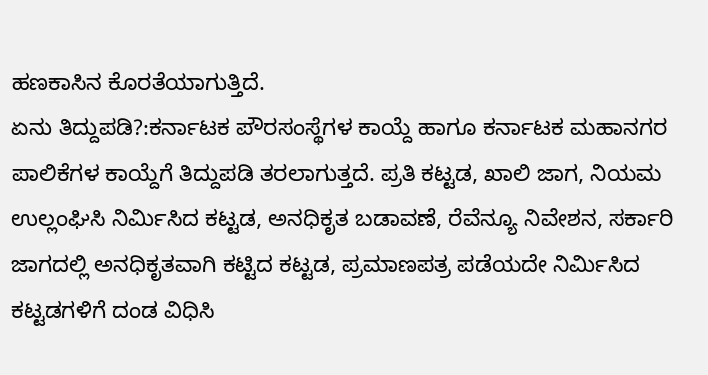ಹಣಕಾಸಿನ ಕೊರತೆಯಾಗುತ್ತಿದೆ.
ಏನು ತಿದ್ದುಪಡಿ?:ಕರ್ನಾಟಕ ಪೌರಸಂಸ್ಥೆಗಳ ಕಾಯ್ದೆ ಹಾಗೂ ಕರ್ನಾಟಕ ಮಹಾನಗರ ಪಾಲಿಕೆಗಳ ಕಾಯ್ದೆಗೆ ತಿದ್ದುಪಡಿ ತರಲಾಗುತ್ತದೆ. ಪ್ರತಿ ಕಟ್ಟಡ, ಖಾಲಿ ಜಾಗ, ನಿಯಮ ಉಲ್ಲಂಘಿಸಿ ನಿರ್ವಿುಸಿದ ಕಟ್ಟಡ, ಅನಧಿಕೃತ ಬಡಾವಣೆ, ರೆವೆನ್ಯೂ ನಿವೇಶನ, ಸರ್ಕಾರಿ ಜಾಗದಲ್ಲಿ ಅನಧಿಕೃತವಾಗಿ ಕಟ್ಟಿದ ಕಟ್ಟಡ, ಪ್ರಮಾಣಪತ್ರ ಪಡೆಯದೇ ನಿರ್ವಿುಸಿದ ಕಟ್ಟಡಗಳಿಗೆ ದಂಡ ವಿಧಿಸಿ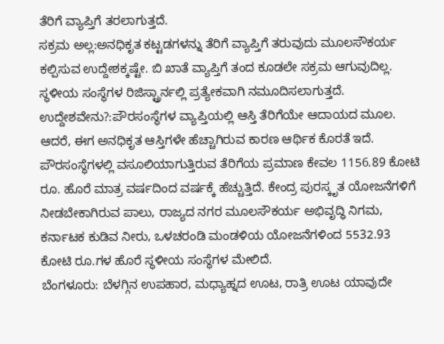ತೆರಿಗೆ ವ್ಯಾಪ್ತಿಗೆ ತರಲಾಗುತ್ತದೆ.
ಸಕ್ರಮ ಅಲ್ಲ:ಅನಧಿಕೃತ ಕಟ್ಟಡಗಳನ್ನು ತೆರಿಗೆ ವ್ಯಾಪ್ತಿಗೆ ತರುವುದು ಮೂಲಸೌಕರ್ಯ ಕಲ್ಪಿಸುವ ಉದ್ದೇಶಕ್ಕಷ್ಟೇ. ಬಿ ಖಾತೆ ವ್ಯಾಪ್ತಿಗೆ ತಂದ ಕೂಡಲೇ ಸಕ್ರಮ ಆಗುವುದಿಲ್ಲ. ಸ್ಥಳೀಯ ಸಂಸ್ಥೆಗಳ ರಿಜಿಸ್ಟ್ರಾರ್ನಲ್ಲಿ ಪ್ರತ್ಯೇಕವಾಗಿ ನಮೂದಿಸಲಾಗುತ್ತದೆ.
ಉದ್ದೇಶವೇನು?:ಪೌರಸಂಸ್ಥೆಗಳ ವ್ಯಾಪ್ತಿಯಲ್ಲಿ ಆಸ್ತಿ ತೆರಿಗೆಯೇ ಆದಾಯದ ಮೂಲ. ಆದರೆ, ಈಗ ಅನಧಿಕೃತ ಆಸ್ತಿಗಳೇ ಹೆಚ್ಚಾಗಿರುವ ಕಾರಣ ಆರ್ಥಿಕ ಕೊರತೆ ಇದೆ. ಪೌರಸಂಸ್ಥೆಗಳಲ್ಲಿ ವಸೂಲಿಯಾಗುತ್ತಿರುವ ತೆರಿಗೆಯ ಪ್ರಮಾಣ ಕೇವಲ 1156.89 ಕೋಟಿ ರೂ. ಹೊರೆ ಮಾತ್ರ ವರ್ಷದಿಂದ ವರ್ಷಕ್ಕೆ ಹೆಚ್ಚುತ್ತಿದೆ. ಕೇಂದ್ರ ಪುರಸ್ಕೃತ ಯೋಜನೆಗಳಿಗೆ ನೀಡಬೇಕಾಗಿರುವ ಪಾಲು, ರಾಜ್ಯದ ನಗರ ಮೂಲಸೌಕರ್ಯ ಅಭಿವೃದ್ಧಿ ನಿಗಮ, ಕರ್ನಾಟಕ ಕುಡಿವ ನೀರು, ಒಳಚರಂಡಿ ಮಂಡಳಿಯ ಯೋಜನೆಗಳಿಂದ 5532.93 ಕೋಟಿ ರೂ.ಗಳ ಹೊರೆ ಸ್ಥಳೀಯ ಸಂಸ್ಥೆಗಳ ಮೇಲಿದೆ.
ಬೆಂಗಳೂರು: ಬೆಳಗ್ಗಿನ ಉಪಹಾರ, ಮಧ್ಯಾಹ್ನದ ಊಟ, ರಾತ್ರಿ ಊಟ ಯಾವುದೇ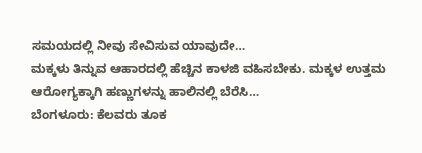ಸಮಯದಲ್ಲಿ ನೀವು ಸೇವಿಸುವ ಯಾವುದೇ…
ಮಕ್ಕಳು ತಿನ್ನುವ ಆಹಾರದಲ್ಲಿ ಹೆಚ್ಚಿನ ಕಾಳಜಿ ವಹಿಸಬೇಕು. ಮಕ್ಕಳ ಉತ್ತಮ ಆರೋಗ್ಯಕ್ಕಾಗಿ ಹಣ್ಣುಗಳನ್ನು ಹಾಲಿನಲ್ಲಿ ಬೆರೆಸಿ…
ಬೆಂಗಳೂರು: ಕೆಲವರು ತೂಕ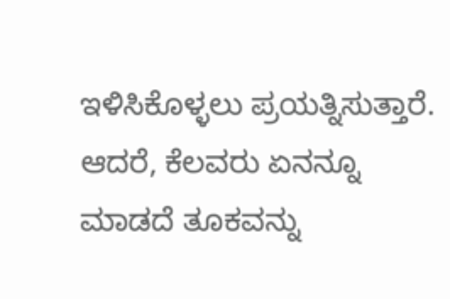ಇಳಿಸಿಕೊಳ್ಳಲು ಪ್ರಯತ್ನಿಸುತ್ತಾರೆ. ಆದರೆ, ಕೆಲವರು ಏನನ್ನೂ ಮಾಡದೆ ತೂಕವನ್ನು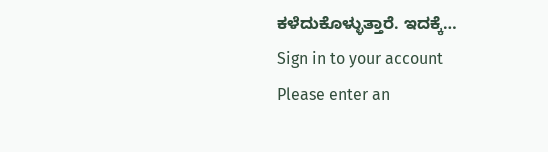ಕಳೆದುಕೊಳ್ಳುತ್ತಾರೆ. ಇದಕ್ಕೆ…
Sign in to your account
Please enter an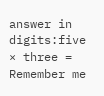answer in digits:five × three =
Remember me